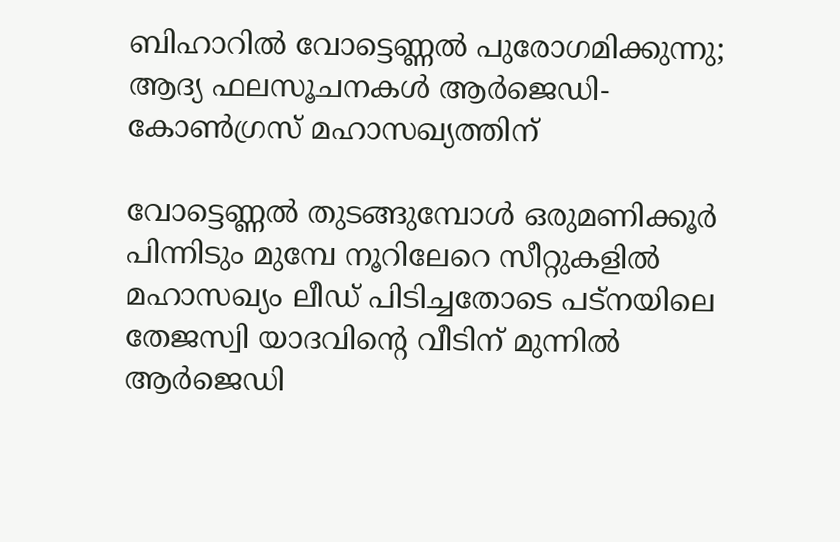ബിഹാറില്‍ വോട്ടെണ്ണല്‍ പുരോഗമിക്കുന്നു; ആദ്യ ഫലസൂചനകള്‍ ആര്‍ജെഡി- കോണ്‍ഗ്രസ് മഹാസഖ്യത്തിന്

വോട്ടെണ്ണല്‍ തുടങ്ങുമ്പോള്‍ ഒരുമണിക്കൂര്‍ പിന്നിടും മുമ്പേ നൂറിലേറെ സീറ്റുകളില്‍ മഹാസഖ്യം ലീഡ് പിടിച്ചതോടെ പട്‌നയിലെ തേജസ്വി യാദവിന്റെ വീടിന് മുന്നില്‍ ആര്‍ജെഡി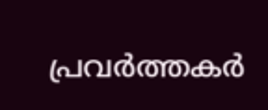പ്രവര്‍ത്തകര്‍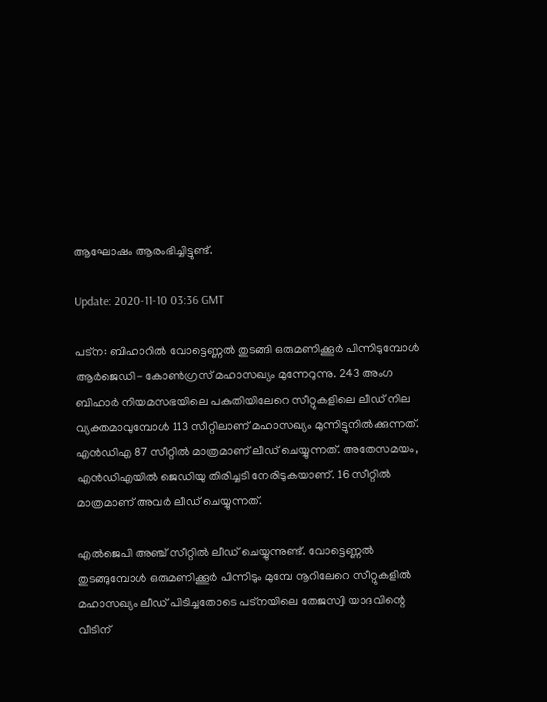ആഘോഷം ആരംഭിച്ചിട്ടുണ്ട്.

Update: 2020-11-10 03:36 GMT

പട്‌ന: ബിഹാറില്‍ വോട്ടെണ്ണല്‍ തുടങ്ങി ഒരുമണിക്കൂര്‍ പിന്നിടുമ്പോള്‍ ആര്‍ജെഡി- കോണ്‍ഗ്രസ് മഹാസഖ്യം മുന്നേറുന്നു. 243 അംഗ ബിഹാര്‍ നിയമസഭയിലെ പകുതിയിലേറെ സീറ്റുകളിലെ ലീഡ് നില വ്യക്തമാവുമ്പോള്‍ 113 സീറ്റിലാണ് മഹാസഖ്യം മുന്നിട്ടുനില്‍ക്കുന്നത്. എന്‍ഡിഎ 87 സീറ്റില്‍ മാത്രമാണ് ലീഡ് ചെയ്യുന്നത്. അതേസമയം, എന്‍ഡിഎയില്‍ ജെഡിയു തിരിച്ചടി നേരിടുകയാണ്. 16 സീറ്റില്‍ മാത്രമാണ് അവര്‍ ലീഡ് ചെയ്യുന്നത്.

എല്‍ജെപി അഞ്ച് സീറ്റില്‍ ലീഡ് ചെയ്യുന്നുണ്ട്. വോട്ടെണ്ണല്‍ തുടങ്ങുമ്പോള്‍ ഒരുമണിക്കൂര്‍ പിന്നിടും മുമ്പേ നൂറിലേറെ സീറ്റുകളില്‍ മഹാസഖ്യം ലീഡ് പിടിച്ചതോടെ പട്‌നയിലെ തേജസ്വി യാദവിന്റെ വീടിന്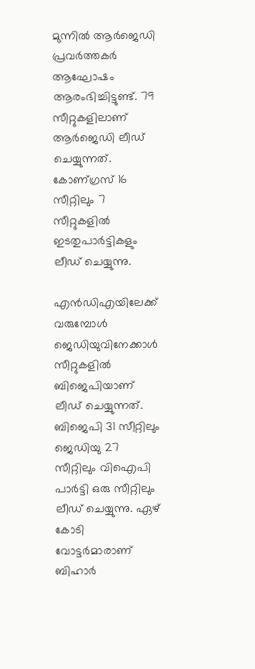മുന്നില്‍ ആര്‍ജെഡി പ്രവര്‍ത്തകര്‍ ആഘോഷം ആരംഭിച്ചിട്ടുണ്ട്. 79 സീറ്റുകളിലാണ് ആര്‍ജെഡി ലീഡ് ചെയ്യുന്നത്. കോണ്ഗ്രസ് 16 സീറ്റിലും 7 സീറ്റുകളില്‍ ഇടതുപാര്‍ട്ടികളും ലീഡ് ചെയ്യുന്നു.

എന്‍ഡിഎയിലേക്ക് വരുമ്പോള്‍ ജെഡിയുവിനേക്കാള്‍ സീറ്റുകളില്‍ ബിജെപിയാണ് ലീഡ് ചെയ്യുന്നത്. ബിജെപി 31 സീറ്റിലും ജെഡിയു 27 സീറ്റിലും വിഐപി പാര്‍ട്ടി ഒരു സീറ്റിലും ലീഡ് ചെയ്യുന്നു. ഏഴ് കോടി വോട്ടര്‍മാരാണ് ബിഹാര്‍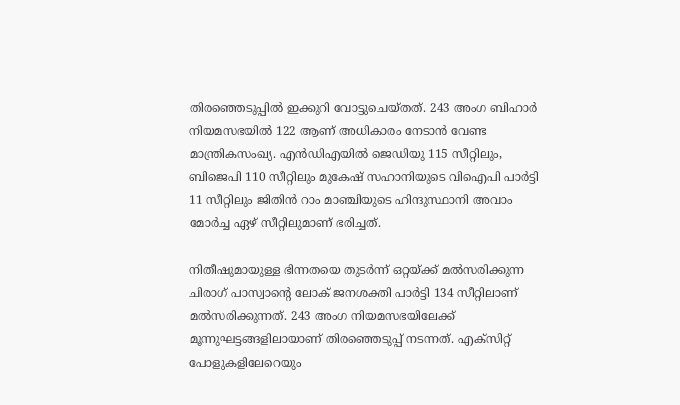തിരഞ്ഞെടുപ്പില്‍ ഇക്കുറി വോട്ടുചെയ്തത്. 243 അംഗ ബിഹാര്‍ നിയമസഭയില്‍ 122 ആണ് അധികാരം നേടാന്‍ വേണ്ട മാന്ത്രികസംഖ്യ. എന്‍ഡിഎയില്‍ ജെഡിയു 115 സീറ്റിലും, ബിജെപി 110 സീറ്റിലും മുകേഷ് സഹാനിയുടെ വിഐപി പാര്‍ട്ടി 11 സീറ്റിലും ജിതിന്‍ റാം മാഞ്ചിയുടെ ഹിന്ദുസ്ഥാനി അവാം മോര്‍ച്ച ഏഴ് സീറ്റിലുമാണ് ഭരിച്ചത്.

നിതീഷുമായുള്ള ഭിന്നതയെ തുടര്‍ന്ന് ഒറ്റയ്ക്ക് മല്‍സരിക്കുന്ന ചിരാഗ് പാസ്വാന്റെ ലോക് ജനശക്തി പാര്‍ട്ടി 134 സീറ്റിലാണ് മല്‍സരിക്കുന്നത്. 243 അംഗ നിയമസഭയിലേക്ക് മൂന്നുഘട്ടങ്ങളിലായാണ് തിരഞ്ഞെടുപ്പ് നടന്നത്. എക്‌സിറ്റ് പോളുകളിലേറെയും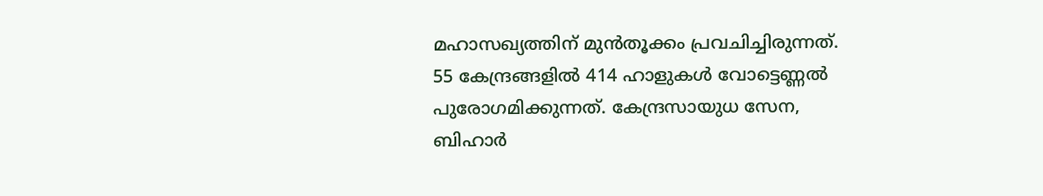മഹാസഖ്യത്തിന് മുന്‍തൂക്കം പ്രവചിച്ചിരുന്നത്. 55 കേന്ദ്രങ്ങളില്‍ 414 ഹാളുകള്‍ വോട്ടെണ്ണല്‍ പുരോഗമിക്കുന്നത്. കേന്ദ്രസായുധ സേന, ബിഹാര്‍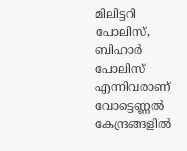മിലിട്ടറി പോലിസ്, ബിഹാര്‍ പോലിസ് എന്നിവരാണ് വോട്ടെണ്ണല്‍ കേന്ദ്രങ്ങളില്‍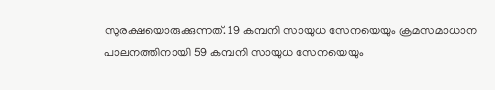സുരക്ഷയൊരുക്കുന്നത്. 19 കമ്പനി സായുധ സേനയെയും ക്രമസമാധാന പാലനത്തിനായി 59 കമ്പനി സായുധ സേനയെയും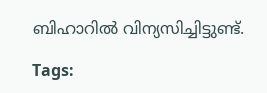ബിഹാറില്‍ വിന്യസിച്ചിട്ടുണ്ട്.

Tags: